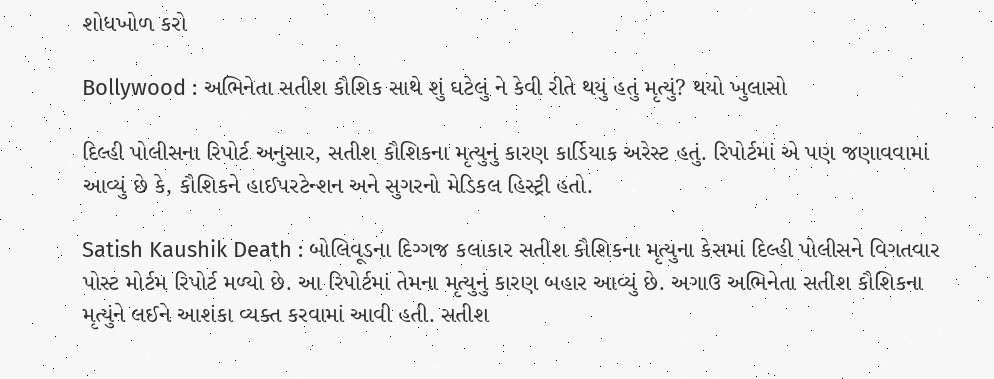શોધખોળ કરો

Bollywood : અભિનેતા સતીશ કૌશિક સાથે શું ઘટેલું ને કેવી રીતે થયું હતું મૃત્યું? થયો ખુલાસો

દિલ્હી પોલીસના રિપોર્ટ અનુસાર, સતીશ કૌશિકના મૃત્યુનું કારણ કાર્ડિયાક અરેસ્ટ હતું. રિપોર્ટમાં એ પણ જણાવવામાં આવ્યું છે કે, કૌશિકને હાઈપરટેન્શન અને સુગરનો મેડિકલ હિસ્ટ્રી હતો.

Satish Kaushik Death : બોલિવૂડના દિગ્ગજ કલાકાર સતીશ કૌશિકના મૃત્યુના કેસમાં દિલ્હી પોલીસને વિગતવાર પોસ્ટ મોર્ટમ રિપોર્ટ મળ્યો છે. આ રિપોર્ટમાં તેમના મૃત્યુનું કારણ બહાર આવ્યું છે. અગાઉ અભિનેતા સતીશ કૌશિકના મૃત્યુંને લઈને આશંકા વ્યક્ત કરવામાં આવી હતી. સતીશ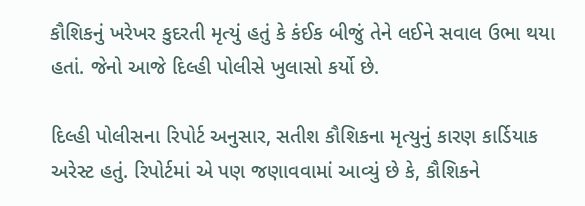કૌશિકનું ખરેખર કુદરતી મૃત્યું હતું કે કંઈક બીજું તેને લઈને સવાલ ઉભા થયા હતાં. જેનો આજે દિલ્હી પોલીસે ખુલાસો કર્યો છે.

દિલ્હી પોલીસના રિપોર્ટ અનુસાર, સતીશ કૌશિકના મૃત્યુનું કારણ કાર્ડિયાક અરેસ્ટ હતું. રિપોર્ટમાં એ પણ જણાવવામાં આવ્યું છે કે, કૌશિકને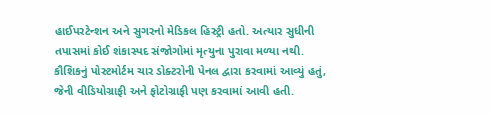હાઈપરટેન્શન અને સુગરનો મેડિકલ હિસ્ટ્રી હતો. અત્યાર સુધીની તપાસમાં કોઈ શંકાસ્પદ સંજોગોમાં મૃત્યુના પુરાવા મળ્યા નથી. કૌશિકનું પોસ્ટમોર્ટમ ચાર ડોક્ટરોની પેનલ દ્વારા કરવામાં આવ્યું હતું, જેની વીડિયોગ્રાફી અને ફોટોગ્રાફી પણ કરવામાં આવી હતી.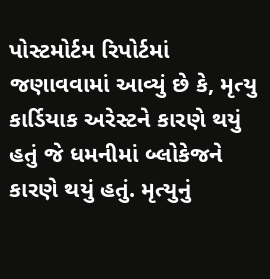પોસ્ટમોર્ટમ રિપોર્ટમાં જણાવવામાં આવ્યું છે કે, મૃત્યુ કાર્ડિયાક અરેસ્ટને કારણે થયું હતું જે ધમનીમાં બ્લોકેજને કારણે થયું હતું. મૃત્યુનું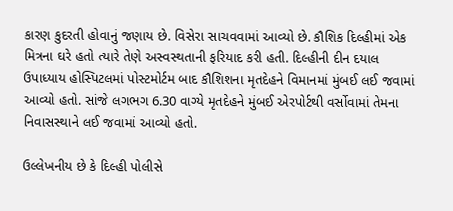કારણ કુદરતી હોવાનું જણાય છે. વિસેરા સાચવવામાં આવ્યો છે. કૌશિક દિલ્હીમાં એક મિત્રના ઘરે હતો ત્યારે તેણે અસ્વસ્થતાની ફરિયાદ કરી હતી. દિલ્હીની દીન દયાલ ઉપાધ્યાય હોસ્પિટલમાં પોસ્ટમોર્ટમ બાદ કૌશિશના મૃતદેહને વિમાનમાં મુંબઈ લઈ જવામાં આવ્યો હતો. સાંજે લગભગ 6.30 વાગ્યે મૃતદેહને મુંબઈ એરપોર્ટથી વર્સોવામાં તેમના નિવાસસ્થાને લઈ જવામાં આવ્યો હતો.

ઉલ્લેખનીય છે કે દિલ્હી પોલીસે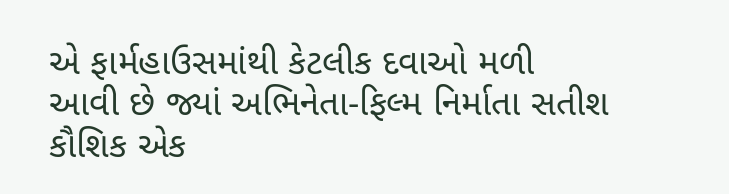એ ફાર્મહાઉસમાંથી કેટલીક દવાઓ મળી આવી છે જ્યાં અભિનેતા-ફિલ્મ નિર્માતા સતીશ કૌશિક એક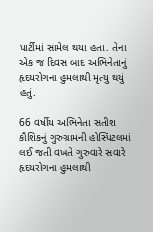પાર્ટીમાં સામેલ થયા હતા. તેના એક જ દિવસ બાદ અભિનેતાનું હૃદયરોગના હુમલાથી મૃત્યુ થયું હતું.

66 વર્ષીય અભિનેતા સતીશ કૌશિકનું ગુરુગ્રામની હોસ્પિટલમાં લઈ જતી વખતે ગુરુવારે સવારે હૃદયરોગના હુમલાથી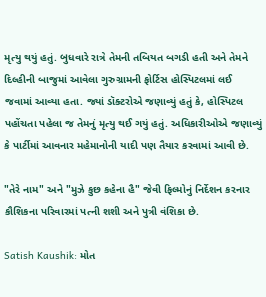મૃત્યુ થયું હતું. બુધવારે રાત્રે તેમની તબિયત બગડી હતી અને તેમને દિલ્હીની બાજુમાં આવેલા ગુરુગ્રામની ફોર્ટિસ હોસ્પિટલમાં લઈ જવામાં આવ્યા હતા. જ્યાં ડૉક્ટરોએ જણાવ્યું હતું કે, હોસ્પિટલ પહોંચતા પહેલા જ તેમનું મૃત્યુ થઈ ગયું હતું. અધિકારીઓએ જણાવ્યું કે પાર્ટીમાં આવનાર મહેમાનોની યાદી પણ તૈયાર કરવામાં આવી છે.

"તેરે નામ" અને "મુઝે કુછ કહેના હૈ" જેવી ફિલ્મોનું નિર્દેશન કરનાર કૌશિકના પરિવારમાં પત્ની શશી અને પુત્રી વંશિકા છે.

Satish Kaushik: મોત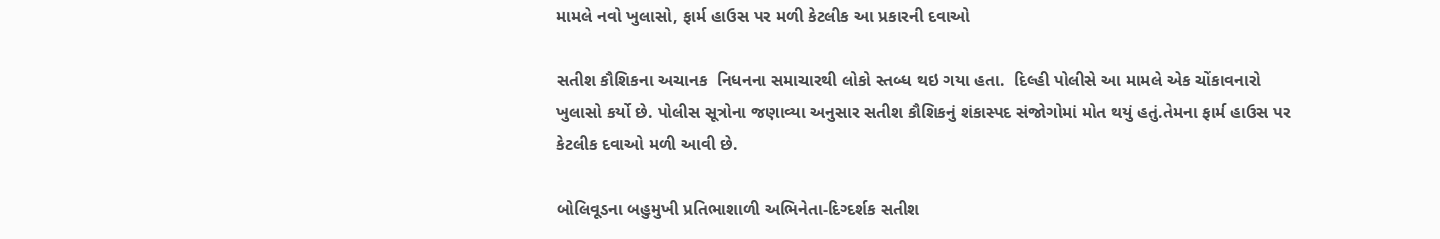મામલે નવો ખુલાસો, ફાર્મ હાઉસ પર મળી કેટલીક આ પ્રકારની દવાઓ

સતીશ કૌશિકના અચાનક  નિધનના સમાચારથી લોકો સ્તબ્ધ થઇ ગયા હતા.  દિલ્હી પોલીસે આ મામલે એક ચોંકાવનારો ખુલાસો કર્યો છે. પોલીસ સૂત્રોના જણાવ્યા અનુસાર સતીશ કૌશિકનું શંકાસ્પદ સંજોગોમાં મોત થયું હતું.તેમના ફાર્મ હાઉસ પર કેટલીક દવાઓ મળી આવી છે.

બોલિવૂડના બહુમુખી પ્રતિભાશાળી અભિનેતા-દિગ્દર્શક સતીશ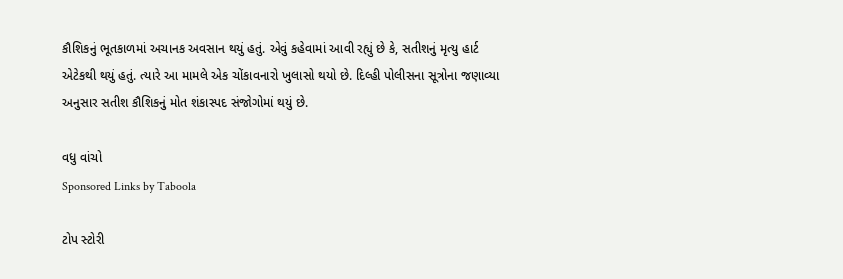કૌશિકનું ભૂતકાળમાં અચાનક અવસાન થયું હતું. એવું કહેવામાં આવી રહ્યું છે કે, સતીશનું મૃત્યુ હાર્ટ એટેકથી થયું હતું. ત્યારે આ મામલે એક ચોંકાવનારો ખુલાસો થયો છે. દિલ્હી પોલીસના સૂત્રોના જણાવ્યા અનુસાર સતીશ કૌશિકનું મોત શંકાસ્પદ સંજોગોમાં થયું છે.

વધુ વાંચો
Sponsored Links by Taboola

ટોપ સ્ટોરી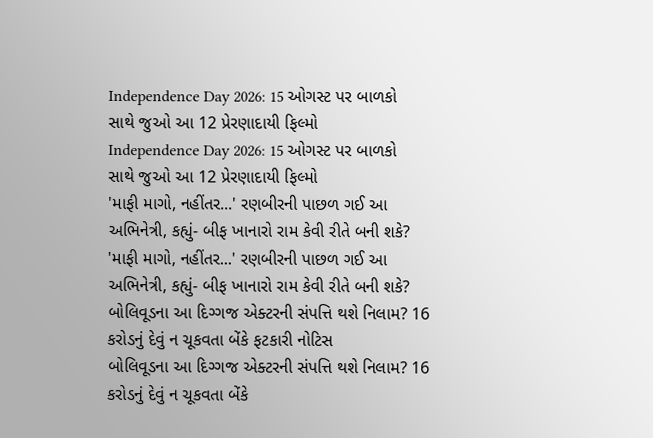Independence Day 2026: 15 ઓગસ્ટ પર બાળકો સાથે જુઓ આ 12 પ્રેરણાદાયી ફિલ્મો
Independence Day 2026: 15 ઓગસ્ટ પર બાળકો સાથે જુઓ આ 12 પ્રેરણાદાયી ફિલ્મો
'માફી માગો, નહીંતર...' રણબીરની પાછળ ગઈ આ અભિનેત્રી, કહ્યું- બીફ ખાનારો રામ કેવી રીતે બની શકે?
'માફી માગો, નહીંતર...' રણબીરની પાછળ ગઈ આ અભિનેત્રી, કહ્યું- બીફ ખાનારો રામ કેવી રીતે બની શકે?
બોલિવૂડના આ દિગ્ગજ એક્ટરની સંપત્તિ થશે નિલામ? 16 કરોડનું દેવું ન ચૂકવતા બેંકે ફટકારી નોટિસ
બોલિવૂડના આ દિગ્ગજ એક્ટરની સંપત્તિ થશે નિલામ? 16 કરોડનું દેવું ન ચૂકવતા બેંકે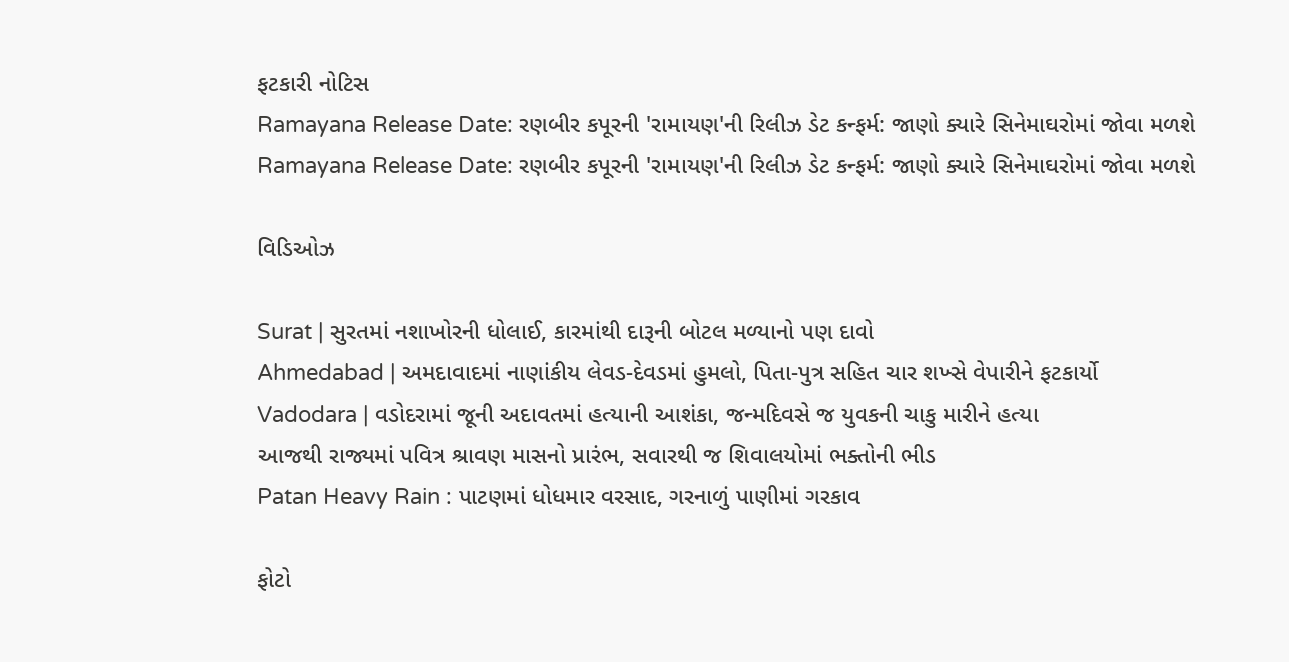ફટકારી નોટિસ
Ramayana Release Date: રણબીર કપૂરની 'રામાયણ'ની રિલીઝ ડેટ કન્ફર્મ: જાણો ક્યારે સિનેમાઘરોમાં જોવા મળશે
Ramayana Release Date: રણબીર કપૂરની 'રામાયણ'ની રિલીઝ ડેટ કન્ફર્મ: જાણો ક્યારે સિનેમાઘરોમાં જોવા મળશે

વિડિઓઝ

Surat | સુરતમાં નશાખોરની ધોલાઈ, કારમાંથી દારૂની બોટલ મળ્યાનો પણ દાવો
Ahmedabad | અમદાવાદમાં નાણાંકીય લેવડ-દેવડમાં હુમલો, પિતા-પુત્ર સહિત ચાર શખ્સે વેપારીને ફટકાર્યો
Vadodara | વડોદરામાં જૂની અદાવતમાં હત્યાની આશંકા, જન્મદિવસે જ યુવકની ચાકુ મારીને હત્યા
આજથી રાજ્યમાં પવિત્ર શ્રાવણ માસનો પ્રારંભ, સવારથી જ શિવાલયોમાં ભક્તોની ભીડ
Patan Heavy Rain : પાટણમાં ધોધમાર વરસાદ, ગરનાળું પાણીમાં ગરકાવ

ફોટો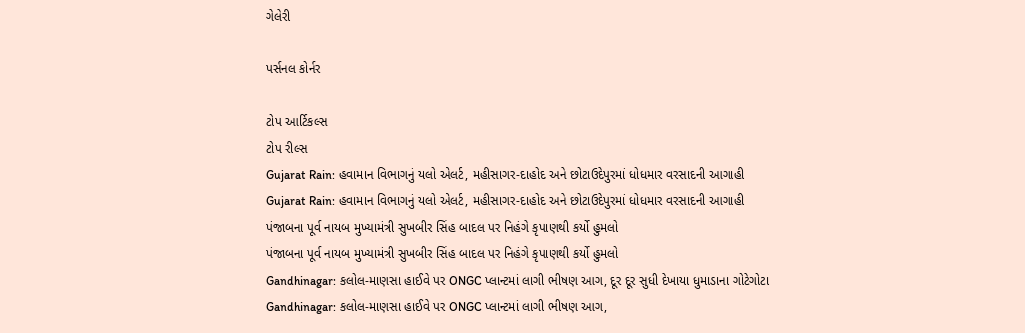ગેલેરી

પર્સનલ કોર્નર

ટોપ આર્ટિકલ્સ
ટોપ રીલ્સ
Gujarat Rain: હવામાન વિભાગનું યલો એલર્ટ, મહીસાગર-દાહોદ અને છોટાઉદેપુરમાં ધોધમાર વરસાદની આગાહી
Gujarat Rain: હવામાન વિભાગનું યલો એલર્ટ, મહીસાગર-દાહોદ અને છોટાઉદેપુરમાં ધોધમાર વરસાદની આગાહી
પંજાબના પૂર્વ નાયબ મુખ્યામંત્રી સુખબીર સિંહ બાદલ પર નિહંગે કૃપાણથી કર્યો હુમલો
પંજાબના પૂર્વ નાયબ મુખ્યામંત્રી સુખબીર સિંહ બાદલ પર નિહંગે કૃપાણથી કર્યો હુમલો
Gandhinagar: કલોલ-માણસા હાઈવે પર ONGC પ્લાન્ટમાં લાગી ભીષણ આગ, દૂર દૂર સુધી દેખાયા ધુમાડાના ગોટેગોટા
Gandhinagar: કલોલ-માણસા હાઈવે પર ONGC પ્લાન્ટમાં લાગી ભીષણ આગ,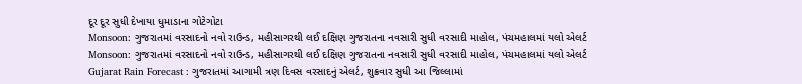દૂર દૂર સુધી દેખાયા ધુમાડાના ગોટેગોટા
Monsoon: ગુજરાતમાં વરસાદનો નવો રાઉન્ડ, મહીસાગરથી લઈ દક્ષિણ ગુજરાતના નવસારી સુધી વરસાદી માહોલ, પંચમહાલમાં યલો એલર્ટ
Monsoon: ગુજરાતમાં વરસાદનો નવો રાઉન્ડ, મહીસાગરથી લઈ દક્ષિણ ગુજરાતના નવસારી સુધી વરસાદી માહોલ, પંચમહાલમાં યલો એલર્ટ
Gujarat Rain Forecast : ગુજરાતમાં આગામી ત્રણ દિવસ વરસાદનું એલર્ટ, શુક્રવાર સુધી આ જિલ્લામાં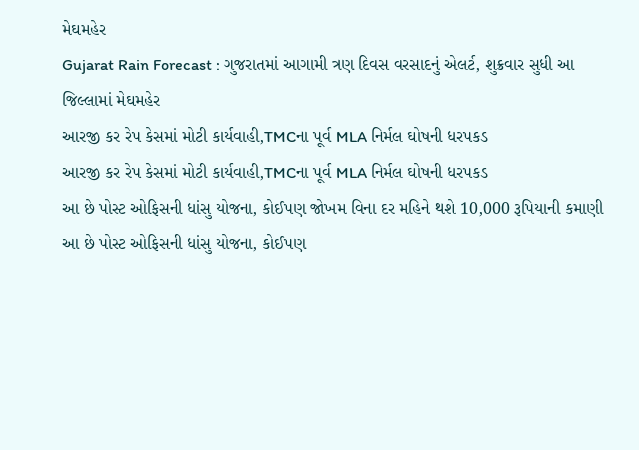મેઘમહેર
Gujarat Rain Forecast : ગુજરાતમાં આગામી ત્રણ દિવસ વરસાદનું એલર્ટ, શુક્રવાર સુધી આ જિલ્લામાં મેઘમહેર
આરજી કર રેપ કેસમાં મોટી કાર્યવાહી,TMCના પૂર્વ MLA નિર્મલ ઘોષની ધરપકડ
આરજી કર રેપ કેસમાં મોટી કાર્યવાહી,TMCના પૂર્વ MLA નિર્મલ ઘોષની ધરપકડ
આ છે પોસ્ટ ઓફિસની ધાંસુ યોજના, કોઈપણ જોખમ વિના દર મહિને થશે 10,000 રૂપિયાની કમાણી
આ છે પોસ્ટ ઓફિસની ધાંસુ યોજના, કોઈપણ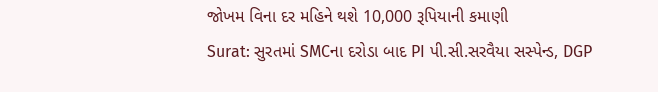જોખમ વિના દર મહિને થશે 10,000 રૂપિયાની કમાણી
Surat: સુરતમાં SMCના દરોડા બાદ PI પી.સી.સરવૈયા સસ્પેન્ડ, DGP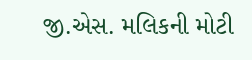જી.એસ. મલિકની મોટી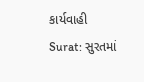કાર્યવાહી
Surat: સુરતમાં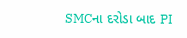SMCના દરોડા બાદ PI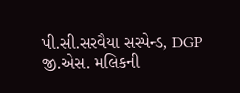પી.સી.સરવૈયા સસ્પેન્ડ, DGP જી.એસ. મલિકની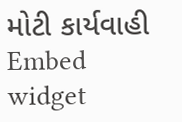મોટી કાર્યવાહી
Embed widget